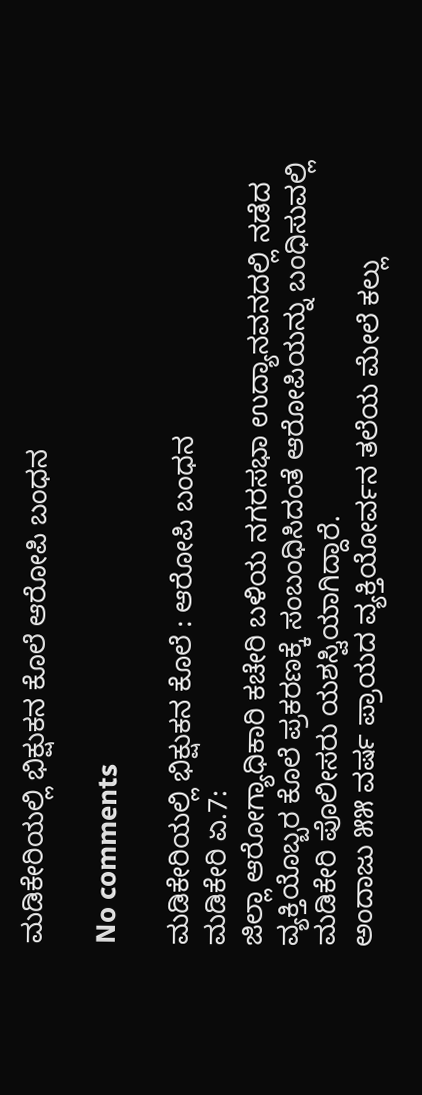ಮಡಿಕೇರಿಯಲ್ಲಿ ಭಿಕ್ಷುಕನ ಕೊಲೆ ಆರೋಪಿ ಬಂಧನ

No comments

ಮಡಿಕೇರಿಯಲ್ಲಿ ಭಿಕ್ಷುಕನ ಕೊಲೆ : ಆರೋಪಿ ಬಂಧನ
ಮಡಿಕೇರಿ ಏ.7:
ಜಿಲ್ಲಾ ಆರೋಗ್ಯಾಧಿಕಾರಿ ಕಚೇರಿ ಬಳಿಯ ನಗರಸಭಾ ಉದ್ಯಾನವನದಲ್ಲಿ ನಡೆದ ವ್ಯಕ್ತಿಯೊಬ್ಬರ ಕೊಲೆ ಪ್ರಕರಣಕ್ಕೆ ಸಂಬಂಧಿಸಿದಂತೆ ಆರೋಪಿಯನ್ನು ಬಂಧಿಸುವಲ್ಲಿ ಮಡಿಕೇರಿ ಪೊಲೀಸರು ಯಶಸ್ವಿಯಾಗಿದ್ದಾರೆ.
ಅಂದಾಜು ೫೫ ವರ್ಷ ಪ್ರಾಯದ ವ್ಯಕ್ತಿಯೋರ್ವನ ತಲೆಯ ಮೇಲೆ ಕಲ್ಲು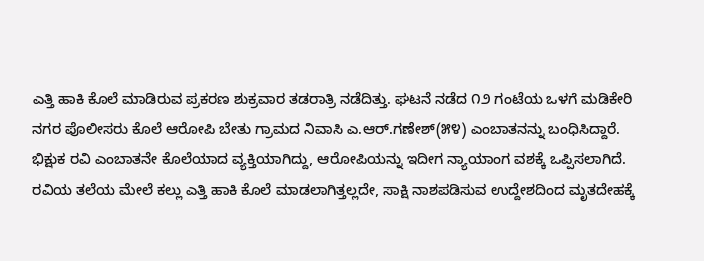ಎತ್ತಿ ಹಾಕಿ ಕೊಲೆ ಮಾಡಿರುವ ಪ್ರಕರಣ ಶುಕ್ರವಾರ ತಡರಾತ್ರಿ ನಡೆದಿತ್ತು. ಘಟನೆ ನಡೆದ ೧೨ ಗಂಟೆಯ ಒಳಗೆ ಮಡಿಕೇರಿ ನಗರ ಪೊಲೀಸರು ಕೊಲೆ ಆರೋಪಿ ಬೇತು ಗ್ರಾಮದ ನಿವಾಸಿ ಎ.ಆರ್.ಗಣೇಶ್(೫೪) ಎಂಬಾತನನ್ನು ಬಂಧಿಸಿದ್ದಾರೆ. ಭಿಕ್ಷುಕ ರವಿ ಎಂಬಾತನೇ ಕೊಲೆಯಾದ ವ್ಯಕ್ತಿಯಾಗಿದ್ದು, ಆರೋಪಿಯನ್ನು ಇದೀಗ ನ್ಯಾಯಾಂಗ ವಶಕ್ಕೆ ಒಪ್ಪಿಸಲಾಗಿದೆ.
ರವಿಯ ತಲೆಯ ಮೇಲೆ ಕಲ್ಲು ಎತ್ತಿ ಹಾಕಿ ಕೊಲೆ ಮಾಡಲಾಗಿತ್ತಲ್ಲದೇ, ಸಾಕ್ಷಿ ನಾಶಪಡಿಸುವ ಉದ್ದೇಶದಿಂದ ಮೃತದೇಹಕ್ಕೆ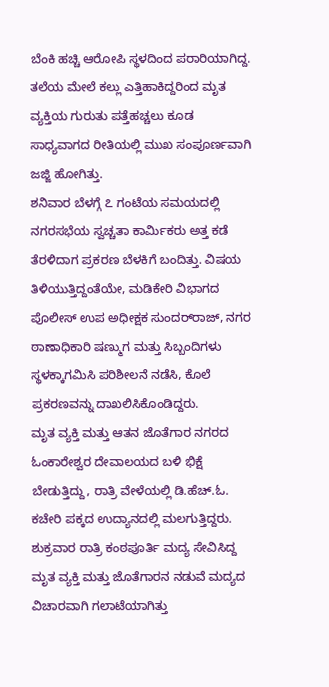ಬೆಂಕಿ ಹಚ್ಚಿ ಆರೋಪಿ ಸ್ಥಳದಿಂದ ಪರಾರಿಯಾಗಿದ್ದ. ತಲೆಯ ಮೇಲೆ ಕಲ್ಲು ಎತ್ತಿಹಾಕಿದ್ದರಿಂದ ಮೃತ ವ್ಯಕ್ತಿಯ ಗುರುತು ಪತ್ತೆಹಚ್ಚಲು ಕೂಡ ಸಾಧ್ಯವಾಗದ ರೀತಿಯಲ್ಲಿ ಮುಖ ಸಂಪೂರ್ಣವಾಗಿ ಜಜ್ಜಿ ಹೋಗಿತ್ತು.
ಶನಿವಾರ ಬೆಳಗ್ಗೆ ೭ ಗಂಟೆಯ ಸಮಯದಲ್ಲಿ ನಗರಸಭೆಯ ಸ್ವಚ್ಚತಾ ಕಾರ್ಮಿಕರು ಅತ್ತ ಕಡೆ ತೆರಳಿದಾಗ ಪ್ರಕರಣ ಬೆಳಕಿಗೆ ಬಂದಿತ್ತು. ವಿಷಯ ತಿಳಿಯುತ್ತಿದ್ದಂತೆಯೇ, ಮಡಿಕೇರಿ ವಿಭಾಗದ ಪೊಲೀಸ್ ಉಪ ಅಧೀಕ್ಷಕ ಸುಂದರ್‌ರಾಜ್, ನಗರ ಠಾಣಾಧಿಕಾರಿ ಷಣ್ಮುಗ ಮತ್ತು ಸಿಬ್ಬಂದಿಗಳು ಸ್ಥಳಕ್ಕಾಗಮಿಸಿ ಪರಿಶೀಲನೆ ನಡೆಸಿ, ಕೊಲೆ ಪ್ರಕರಣವನ್ನು ದಾಖಲಿಸಿಕೊಂಡಿದ್ದರು.
ಮೃತ ವ್ಯಕ್ತಿ ಮತ್ತು ಆತನ ಜೊತೆಗಾರ ನಗರದ ಓಂಕಾರೇಶ್ವರ ದೇವಾಲಯದ ಬಳಿ ಭಿಕ್ಷೆ ಬೇಡುತ್ತಿದ್ದು, ರಾತ್ರಿ ವೇಳೆಯಲ್ಲಿ ಡಿ.ಹೆಚ್.ಓ. ಕಚೇರಿ ಪಕ್ಕದ ಉದ್ಯಾನದಲ್ಲಿ ಮಲಗುತ್ತಿದ್ದರು. ಶುಕ್ರವಾರ ರಾತ್ರಿ ಕಂಠಪೂರ್ತಿ ಮದ್ಯ ಸೇವಿಸಿದ್ದ ಮೃತ ವ್ಯಕ್ತಿ ಮತ್ತು ಜೊತೆಗಾರನ ನಡುವೆ ಮದ್ಯದ ವಿಚಾರವಾಗಿ ಗಲಾಟೆಯಾಗಿತ್ತು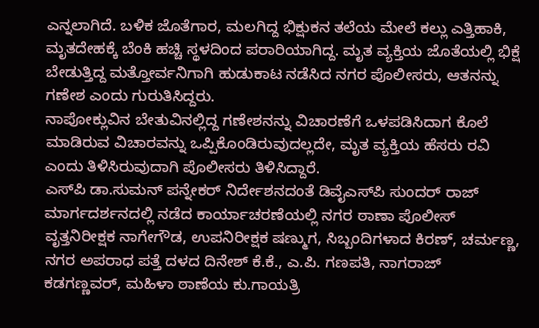ಎನ್ನಲಾಗಿದೆ. ಬಳಿಕ ಜೊತೆಗಾರ, ಮಲಗಿದ್ದ ಭಿಕ್ಷುಕನ ತಲೆಯ ಮೇಲೆ ಕಲ್ಲು ಎತ್ತಿಹಾಕಿ, ಮೃತದೇಹಕ್ಕೆ ಬೆಂಕಿ ಹಚ್ಚಿ ಸ್ಥಳದಿಂದ ಪರಾರಿಯಾಗಿದ್ದ. ಮೃತ ವ್ಯಕ್ತಿಯ ಜೊತೆಯಲ್ಲಿ ಭಿಕ್ಷೆ ಬೇಡುತ್ತಿದ್ದ ಮತ್ತೋರ್ವನಿಗಾಗಿ ಹುಡುಕಾಟ ನಡೆಸಿದ ನಗರ ಪೊಲೀಸರು, ಆತನನ್ನು ಗಣೇಶ ಎಂದು ಗುರುತಿಸಿದ್ದರು.
ನಾಪೋಕ್ಲುವಿನ ಬೇತುವಿನಲ್ಲಿದ್ದ ಗಣೇಶನನ್ನು ವಿಚಾರಣೆಗೆ ಒಳಪಡಿಸಿದಾಗ ಕೊಲೆ ಮಾಡಿರುವ ವಿಚಾರವನ್ನು ಒಪ್ಪಿಕೊಂಡಿರುವುದಲ್ಲದೇ, ಮೃತ ವ್ಯಕ್ತಿಯ ಹೆಸರು ರವಿ ಎಂದು ತಿಳಿಸಿರುವುದಾಗಿ ಪೊಲೀಸರು ತಿಳಿಸಿದ್ದಾರೆ.
ಎಸ್‌ಪಿ ಡಾ.ಸುಮನ್ ಪನ್ನೇಕರ್ ನಿರ್ದೇಶನದಂತೆ ಡಿವೈಎಸ್‌ಪಿ ಸುಂದರ್ ರಾಜ್ ಮಾರ್ಗದರ್ಶನದಲ್ಲಿ ನಡೆದ ಕಾರ್ಯಾಚರಣೆಯಲ್ಲಿ ನಗರ ಠಾಣಾ ಪೊಲೀಸ್ ವೃತ್ತನಿರೀಕ್ಷಕ ನಾಗೇಗೌಡ, ಉಪನಿರೀಕ್ಷಕ ಷಣ್ಮುಗ, ಸಿಬ್ಬಂದಿಗಳಾದ ಕಿರಣ್, ಚರ್ಮಣ್ಣ, ನಗರ ಅಪರಾಧ ಪತ್ತೆ ದಳದ ದಿನೇಶ್ ಕೆ.ಕೆ., ಎ.ಪಿ. ಗಣಪತಿ, ನಾಗರಾಜ್ ಕಡಗಣ್ಣವರ್, ಮಹಿಳಾ ಠಾಣೆಯ ಕು.ಗಾಯತ್ರಿ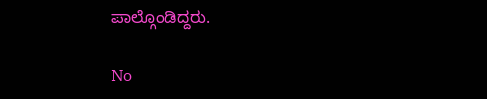ಪಾಲ್ಗೊಂಡಿದ್ದರು.

No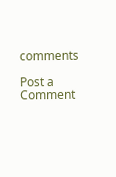comments

Post a Comment